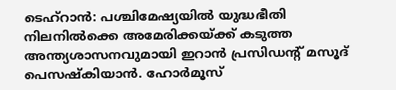ടെഹ്റാൻ: പശ്ചിമേഷ്യയിൽ യുദ്ധഭീതി നിലനിൽക്കെ അമേരിക്കയ്ക്ക് കടുത്ത അന്ത്യശാസനവുമായി ഇറാൻ പ്രസിഡന്റ് മസൂദ് പെസഷ്കിയാൻ. ഹോർമൂസ്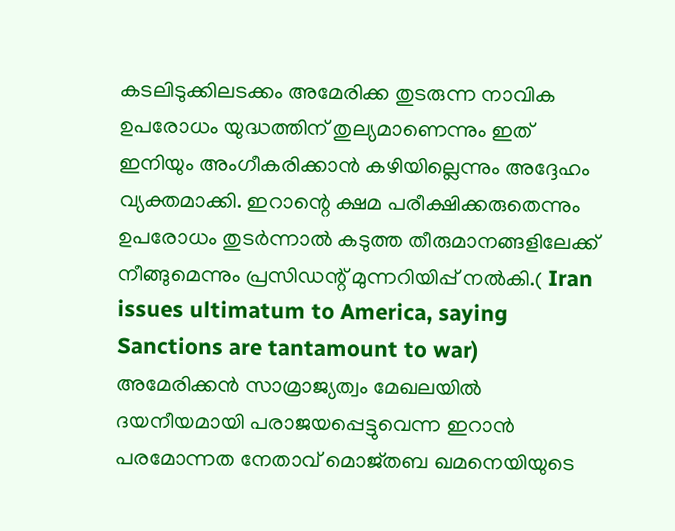കടലിടുക്കിലടക്കം അമേരിക്ക തുടരുന്ന നാവിക ഉപരോധം യുദ്ധത്തിന് തുല്യമാണെന്നും ഇത് ഇനിയും അംഗീകരിക്കാൻ കഴിയില്ലെന്നും അദ്ദേഹം വ്യക്തമാക്കി. ഇറാന്റെ ക്ഷമ പരീക്ഷിക്കരുതെന്നും ഉപരോധം തുടർന്നാൽ കടുത്ത തീരുമാനങ്ങളിലേക്ക് നീങ്ങുമെന്നും പ്രസിഡന്റ് മുന്നറിയിപ്പ് നൽകി.( Iran issues ultimatum to America, saying Sanctions are tantamount to war)
അമേരിക്കൻ സാമ്രാജ്യത്വം മേഖലയിൽ ദയനീയമായി പരാജയപ്പെട്ടുവെന്ന ഇറാൻ പരമോന്നത നേതാവ് മൊജ്തബ ഖമനെയിയുടെ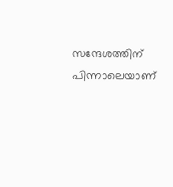സന്ദേശത്തിന് പിന്നാലെയാണ്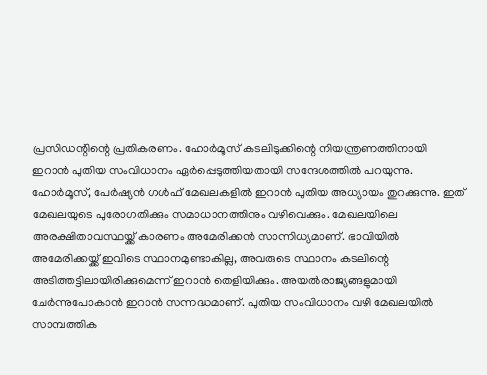പ്രസിഡന്റിന്റെ പ്രതികരണം. ഹോർമൂസ് കടലിടുക്കിന്റെ നിയന്ത്രണത്തിനായി ഇറാൻ പുതിയ സംവിധാനം ഏർപ്പെടുത്തിയതായി സന്ദേശത്തിൽ പറയുന്നു.
ഹോർമൂസ്, പേർഷ്യൻ ഗൾഫ് മേഖലകളിൽ ഇറാൻ പുതിയ അധ്യായം തുറക്കുന്നു. ഇത് മേഖലയുടെ പുരോഗതിക്കും സമാധാനത്തിനും വഴിവെക്കും. മേഖലയിലെ അരക്ഷിതാവസ്ഥയ്ക്ക് കാരണം അമേരിക്കൻ സാന്നിധ്യമാണ്. ഭാവിയിൽ അമേരിക്കയ്ക്ക് ഇവിടെ സ്ഥാനമുണ്ടാകില്ല, അവരുടെ സ്ഥാനം കടലിന്റെ അടിത്തട്ടിലായിരിക്കുമെന്ന് ഇറാൻ തെളിയിക്കും. അയൽരാജ്യങ്ങളുമായി ചേർന്നുപോകാൻ ഇറാൻ സന്നദ്ധമാണ്. പുതിയ സംവിധാനം വഴി മേഖലയിൽ സാമ്പത്തിക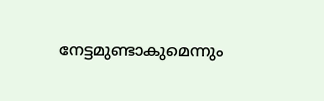നേട്ടമുണ്ടാകുമെന്നും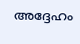അദ്ദേഹം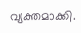വ്യക്തമാക്കി.